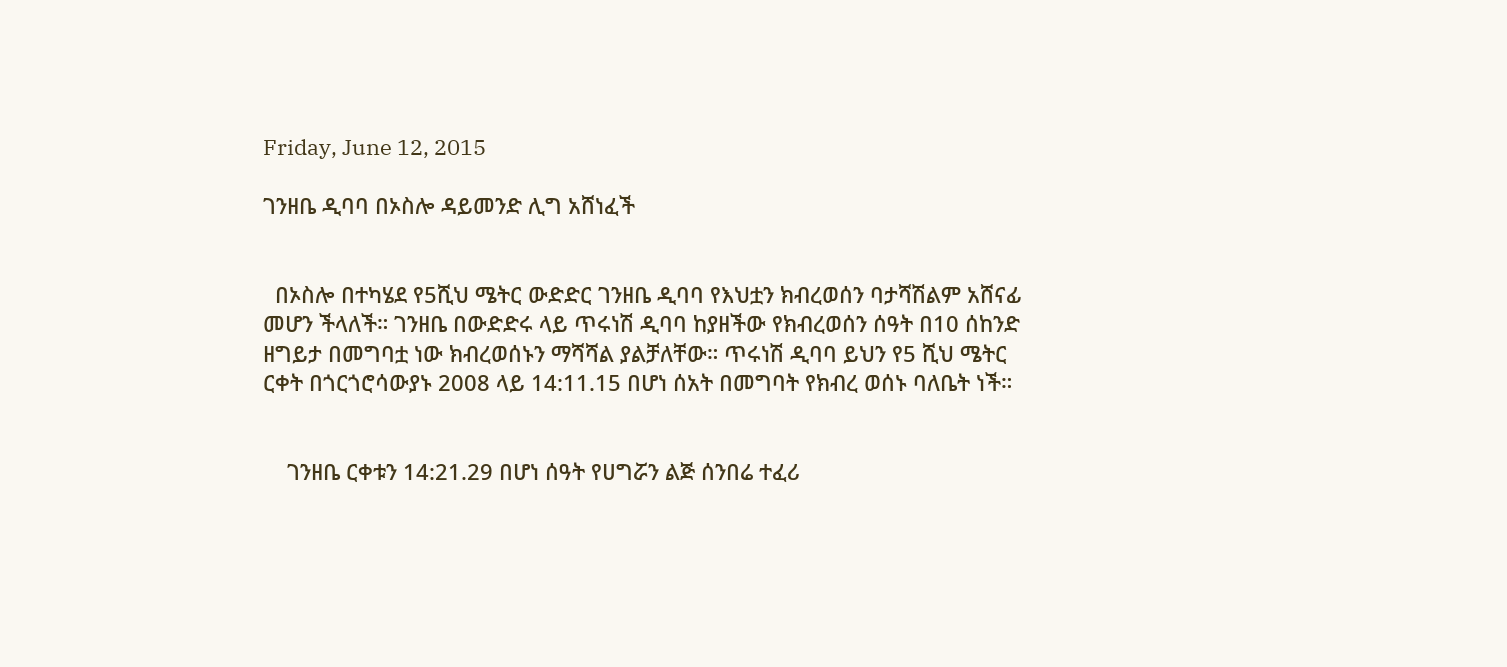Friday, June 12, 2015

ገንዘቤ ዲባባ በኦስሎ ዳይመንድ ሊግ አሸነፈች


  በኦስሎ በተካሄደ የ5ሺህ ሜትር ውድድር ገንዘቤ ዲባባ የእህቷን ክብረወሰን ባታሻሽልም አሸናፊ መሆን ችላለች። ገንዘቤ በውድድሩ ላይ ጥሩነሽ ዲባባ ከያዘችው የክብረወሰን ሰዓት በ10 ሰከንድ ዘግይታ በመግባቷ ነው ክብረወሰኑን ማሻሻል ያልቻለቸው። ጥሩነሽ ዲባባ ይህን የ5 ሺህ ሜትር ርቀት በጎርጎሮሳውያኑ 2008 ላይ 14:11.15 በሆነ ሰአት በመግባት የክብረ ወሰኑ ባለቤት ነች።


    ገንዘቤ ርቀቱን 14:21.29 በሆነ ሰዓት የሀግሯን ልጅ ሰንበሬ ተፈሪ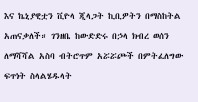እና ኬኒያዊቷን ቪዮላ ጂላጋት ኪቢዎትን በማስከትል አጠናቃለች። ገንዘቤ ከውድድሩ በኃላ ክብረ ወሰን ለማሻሻል አስባ ብትሮጥም አሯሯጮች በምትፈለግው ፍጥነት ስላልሄዱላት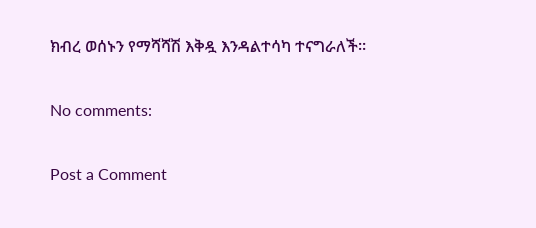ክብረ ወሰኑን የማሻሻሽ እቅዷ እንዳልተሳካ ተናግራለች።

No comments:

Post a Comment